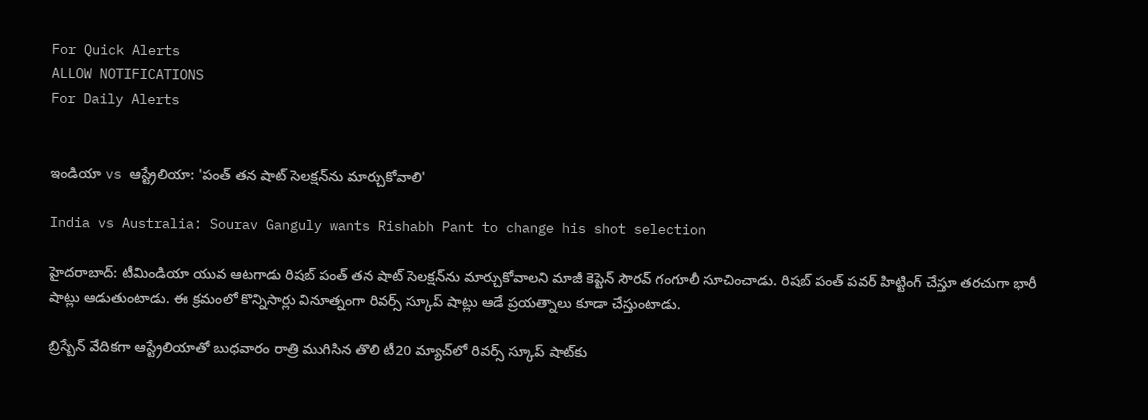For Quick Alerts
ALLOW NOTIFICATIONS
For Daily Alerts


ఇండియా vs ఆస్ట్రేలియా: 'పంత్ తన షాట్ సెలక్షన్‌ను మార్చుకోవాలి'

India vs Australia: Sourav Ganguly wants Rishabh Pant to change his shot selection

హైదరాబాద్: టీమిండియా యువ ఆటగాడు రిషబ్ పంత్ తన షాట్ సెలక్షన్‌ను మార్చుకోవాలని మాజీ కెప్టెన్ సౌరవ్ గంగూలీ సూచించాడు. రిషబ్‌ పంత్‌ పవర్‌ హిట్టింగ్ చేస్తూ తరచుగా భారీ షాట్లు ఆడుతుంటాడు. ఈ క్రమంలో కొన్నిసార్లు వినూత్నంగా రివర్స్‌ స్కూప్‌ షాట్లు ఆడే ప్రయత్నాలు కూడా చేస్తుంటాడు.

బ్రిస్బేన్ వేదికగా ఆస్ట్రేలియాతో బుధవారం రాత్రి ముగిసిన తొలి టీ20 మ్యాచ్‌లో రివర్స్‌ స్కూప్‌ షాట్‌కు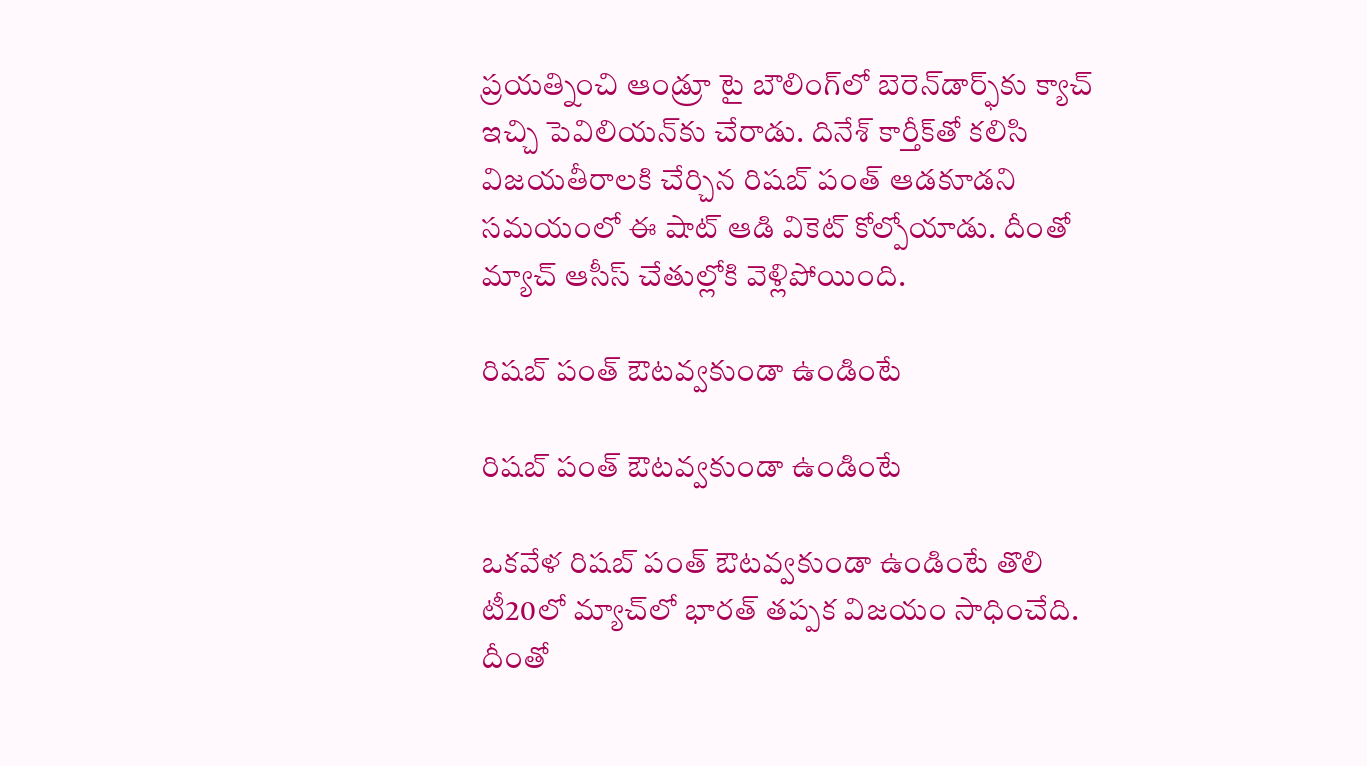ప్రయత్నించి ఆండ్రూ టై బౌలింగ్‌లో బెరెన్‌డార్ఫ్‌‌కు క్యాచ్ ఇచ్చి పెవిలియన్‌కు చేరాడు. దినేశ్ కార్తీక్‌తో కలిసి విజయతీరాలకి చేర్చిన రిషబ్ పంత్ ఆడకూడని సమయంలో ఈ షాట్‌ ఆడి వికెట్‌ కోల్పోయాడు. దీంతో మ్యాచ్ ఆసీస్ చేతుల్లోకి వెళ్లిపోయింది.

రిషబ్ పంత్ ఔటవ్వకుండా ఉండింటే

రిషబ్ పంత్ ఔటవ్వకుండా ఉండింటే

ఒకవేళ రిషబ్ పంత్ ఔటవ్వకుండా ఉండింటే తొలి టీ20లో మ్యాచ్‌లో భారత్ తప్పక విజయం సాధించేది. దీంతో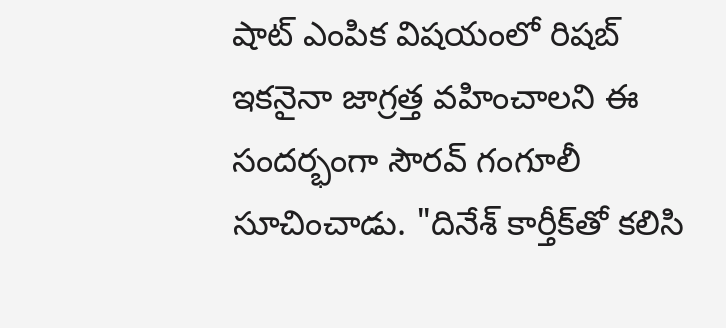షాట్‌ ఎంపిక విషయంలో రిషబ్‌ ఇకనైనా జాగ్రత్త వహించాలని ఈ సందర్భంగా సౌరవ్‌ గంగూలీ సూచించాడు. "దినేశ్ కార్తీక్‌తో కలిసి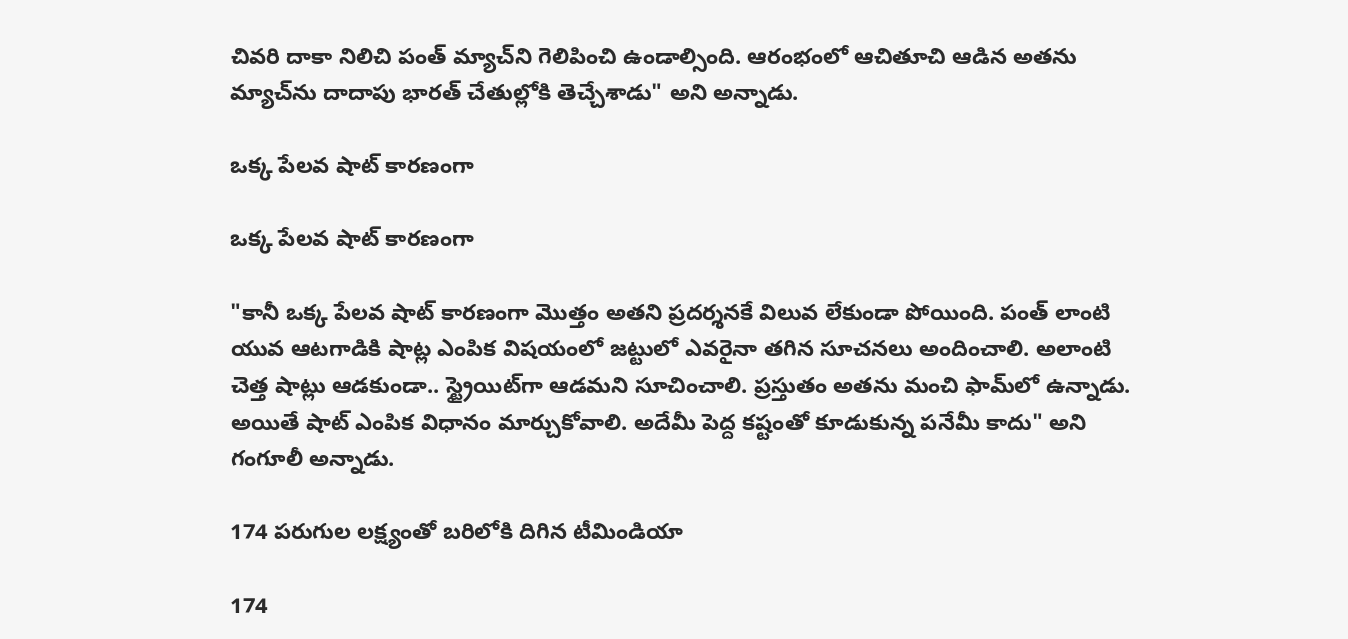చివరి దాకా నిలిచి పంత్ మ్యాచ్‌ని గెలిపించి ఉండాల్సింది. ఆరంభంలో ఆచితూచి ఆడిన అతను‌ మ్యాచ్‌ను దాదాపు భారత్‌ చేతుల్లోకి తెచ్చేశాడు" అని అన్నాడు.

ఒక్క పేలవ షాట్‌ కారణంగా

ఒక్క పేలవ షాట్‌ కారణంగా

"కానీ ఒక్క పేలవ షాట్‌ కారణంగా మొత్తం అతని ప్రదర్శనకే విలువ లేకుండా పోయింది. పంత్ లాంటి యువ ఆటగాడికి షాట్ల ఎంపిక విషయంలో జట్టులో ఎవరైనా తగిన సూచనలు అందించాలి. అలాంటి చెత్త షాట్లు ఆడకుండా.. స్ట్రైయిట్‌గా ఆడమని సూచించాలి. ప్రస్తుతం అతను మంచి ఫామ్‌లో ఉన్నాడు. అయితే షాట్ ఎంపిక విధానం మార్చుకోవాలి. అదేమీ పెద్ద కష్టంతో కూడుకున్న పనేమీ కాదు" అని గంగూలీ అన్నాడు.

174 పరుగుల లక్ష్యంతో బరిలోకి దిగిన టీమిండియా

174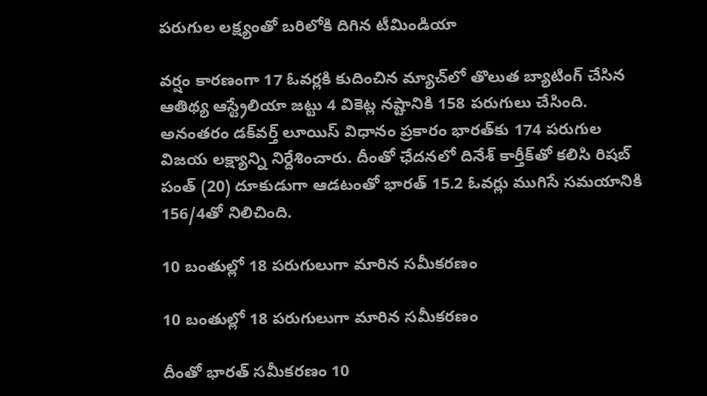పరుగుల లక్ష్యంతో బరిలోకి దిగిన టీమిండియా

వర్షం కారణంగా 17 ఓవర్లకి కుదించిన మ్యాచ్‌లో తొలుత బ్యాటింగ్ చేసిన ఆతిథ్య ఆస్ట్రేలియా జట్టు 4 వికెట్ల నష్టానికి 158 పరుగులు చేసింది. అనంతరం డక్‌వర్త్ లూయిస్ విధానం ప్రకారం భారత్‌కు 174 పరుగుల విజయ లక్ష్యాన్ని నిర్దేశించారు. దీంతో ఛేదనలో దినేశ్ కార్తీక్‌‌తో కలిసి రిషబ్ పంత్ (20) దూకుడుగా ఆడటంతో భారత్ 15.2 ఓవర్లు ముగిసే సమయానికి 156/4తో నిలిచింది.

10 బంతుల్లో 18 పరుగులుగా మారిన సమీకరణం

10 బంతుల్లో 18 పరుగులుగా మారిన సమీకరణం

దీంతో భారత్ సమీకరణం 10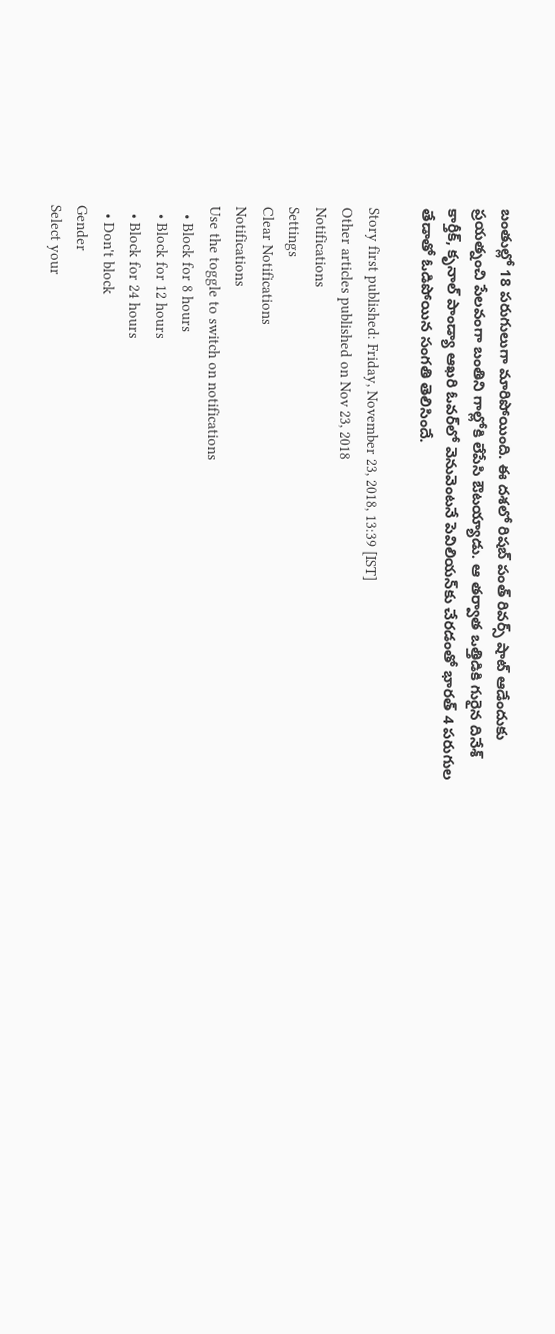బంతుల్లో 18 పరుగులుగా మారిపోయింది. ఈ దశలో రిషబ్ పంత్ రివర్స్‌ షాట్ ఆడేందుకు ప్రయత్నంచి పేలవంగా బంతిని గాల్లోకి లేపేసి ఔటయ్యాడు. ఆ తర్వాత ఒత్తిడికి గురైన దినేశ్ కార్తీక్, కృనాల్‌ పాండ్యా ఆఖరి ఓవర్‌లో వెనువెంటనే పెవిలియన్‌కు చేరడంతో భారత్ 4 పరుగుల తేడాతో ఓడిపోయిన సంగతి తెలిసిందే.

Story first published: Friday, November 23, 2018, 13:39 [IST]
Other articles published on Nov 23, 2018
Notifications
Settings
Clear Notifications
Notifications
Use the toggle to switch on notifications
  • Block for 8 hours
  • Block for 12 hours
  • Block for 24 hours
  • Don't block
Gender
Select your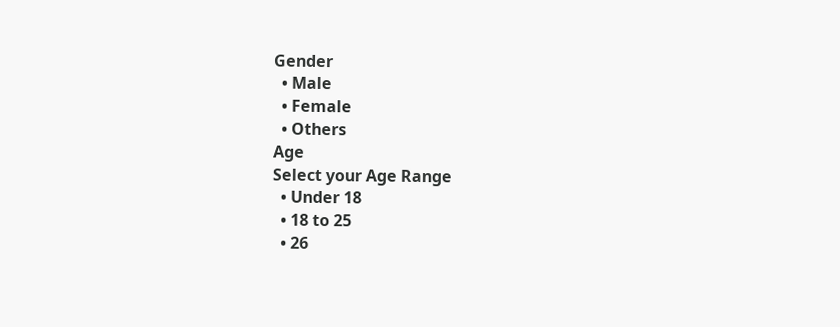Gender
  • Male
  • Female
  • Others
Age
Select your Age Range
  • Under 18
  • 18 to 25
  • 26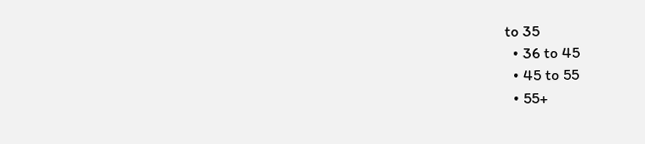to 35
  • 36 to 45
  • 45 to 55
  • 55+